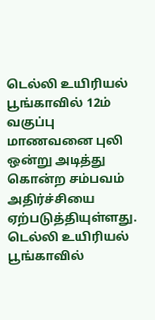டெல்லி உயிரியல் பூங்காவில் 12ம் வகுப்பு மாணவனை புலி ஒன்று அடித்து கொன்ற சம்பவம் அதிர்ச்சியை ஏற்படுத்தியுள்ளது.
டெல்லி உயிரியல் பூங்காவில்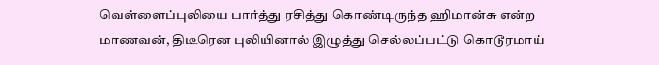வெள்ளைப்புலியை பார்த்து ரசித்து கொண்டிருந்த ஹிமான்சு என்ற மாணவன், திடீரென புலியினால் இழுத்து செல்லப்பட்டு கொடூரமாய்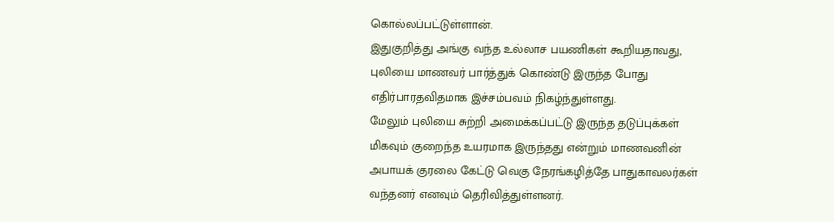கொல்லப்பட்டுள்ளான்.
இதுகுறித்து அங்கு வந்த உல்லாச பயணிகள் கூறியதாவது, புலியை மாணவர் பார்த்துக் கொண்டு இருந்த போது எதிர்பாரதவிதமாக இச்சம்பவம் நிகழ்ந்துள்ளது.
மேலும் புலியை சுற்றி அமைக்கப்பட்டு இருந்த தடுப்புக்கள் மிகவும் குறைந்த உயரமாக இருந்தது என்றும் மாணவனின் அபாயக் குரலை கேட்டு வெகு நேரங்கழித்தே பாதுகாவலர்கள் வந்தனர் எனவும் தெரிவித்துள்ளனர்.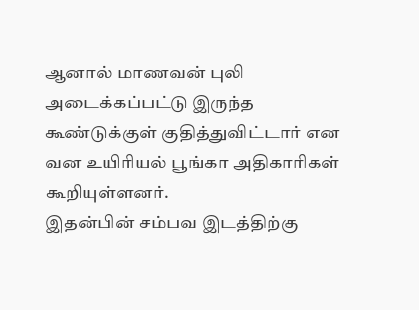ஆனால் மாணவன் புலி அடைக்கப்பட்டு இருந்த கூண்டுக்குள் குதித்துவிட்டார் என வன உயிரியல் பூங்கா அதிகாரிகள் கூறியுள்ளனர்.
இதன்பின் சம்பவ இடத்திற்கு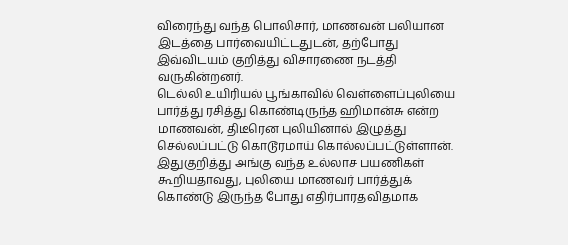விரைந்து வந்த பொலிசார், மாணவன் பலியான இடத்தை பார்வையிட்டதுடன், தற்போது இவ்விடயம் குறித்து விசாரணை நடத்தி வருகின்றனர்.
டெல்லி உயிரியல் பூங்காவில் வெள்ளைப்புலியை பார்த்து ரசித்து கொண்டிருந்த ஹிமான்சு என்ற மாணவன், திடீரென புலியினால் இழுத்து செல்லப்பட்டு கொடூரமாய் கொல்லப்பட்டுள்ளான்.
இதுகுறித்து அங்கு வந்த உல்லாச பயணிகள் கூறியதாவது, புலியை மாணவர் பார்த்துக் கொண்டு இருந்த போது எதிர்பாரதவிதமாக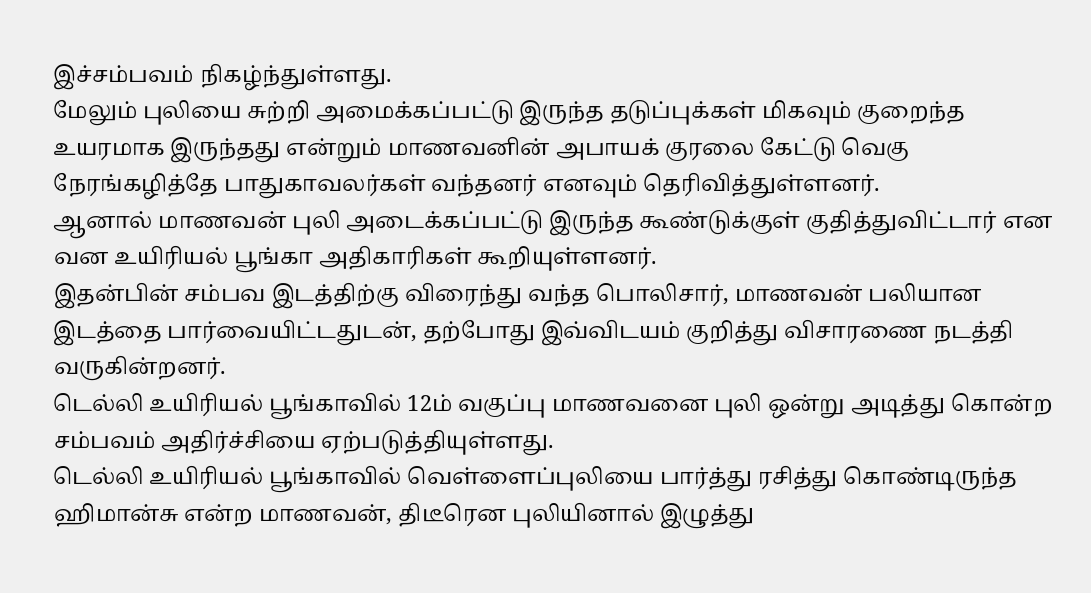இச்சம்பவம் நிகழ்ந்துள்ளது.
மேலும் புலியை சுற்றி அமைக்கப்பட்டு இருந்த தடுப்புக்கள் மிகவும் குறைந்த உயரமாக இருந்தது என்றும் மாணவனின் அபாயக் குரலை கேட்டு வெகு நேரங்கழித்தே பாதுகாவலர்கள் வந்தனர் எனவும் தெரிவித்துள்ளனர்.
ஆனால் மாணவன் புலி அடைக்கப்பட்டு இருந்த கூண்டுக்குள் குதித்துவிட்டார் என வன உயிரியல் பூங்கா அதிகாரிகள் கூறியுள்ளனர்.
இதன்பின் சம்பவ இடத்திற்கு விரைந்து வந்த பொலிசார், மாணவன் பலியான இடத்தை பார்வையிட்டதுடன், தற்போது இவ்விடயம் குறித்து விசாரணை நடத்தி வருகின்றனர்.
டெல்லி உயிரியல் பூங்காவில் 12ம் வகுப்பு மாணவனை புலி ஒன்று அடித்து கொன்ற சம்பவம் அதிர்ச்சியை ஏற்படுத்தியுள்ளது.
டெல்லி உயிரியல் பூங்காவில் வெள்ளைப்புலியை பார்த்து ரசித்து கொண்டிருந்த ஹிமான்சு என்ற மாணவன், திடீரென புலியினால் இழுத்து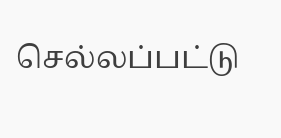செல்லப்பட்டு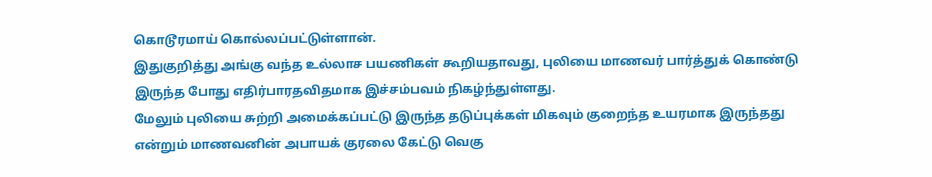கொடூரமாய் கொல்லப்பட்டுள்ளான்.
இதுகுறித்து அங்கு வந்த உல்லாச பயணிகள் கூறியதாவது, புலியை மாணவர் பார்த்துக் கொண்டு இருந்த போது எதிர்பாரதவிதமாக இச்சம்பவம் நிகழ்ந்துள்ளது.
மேலும் புலியை சுற்றி அமைக்கப்பட்டு இருந்த தடுப்புக்கள் மிகவும் குறைந்த உயரமாக இருந்தது என்றும் மாணவனின் அபாயக் குரலை கேட்டு வெகு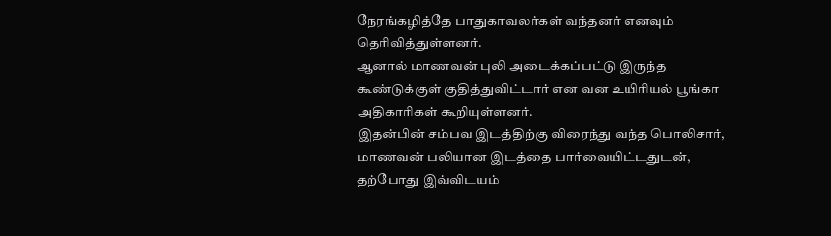நேரங்கழித்தே பாதுகாவலர்கள் வந்தனர் எனவும் தெரிவித்துள்ளனர்.
ஆனால் மாணவன் புலி அடைக்கப்பட்டு இருந்த கூண்டுக்குள் குதித்துவிட்டார் என வன உயிரியல் பூங்கா அதிகாரிகள் கூறியுள்ளனர்.
இதன்பின் சம்பவ இடத்திற்கு விரைந்து வந்த பொலிசார், மாணவன் பலியான இடத்தை பார்வையிட்டதுடன், தற்போது இவ்விடயம்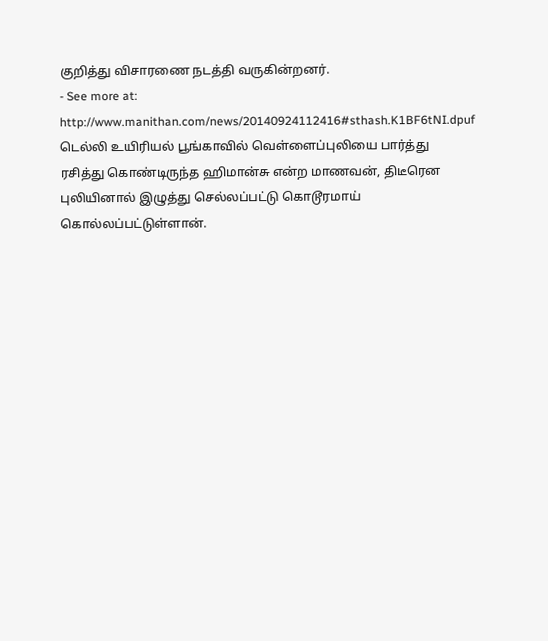குறித்து விசாரணை நடத்தி வருகின்றனர்.
- See more at: http://www.manithan.com/news/20140924112416#sthash.K1BF6tNI.dpuf
டெல்லி உயிரியல் பூங்காவில் வெள்ளைப்புலியை பார்த்து ரசித்து கொண்டிருந்த ஹிமான்சு என்ற மாணவன், திடீரென புலியினால் இழுத்து செல்லப்பட்டு கொடூரமாய் கொல்லப்பட்டுள்ளான்.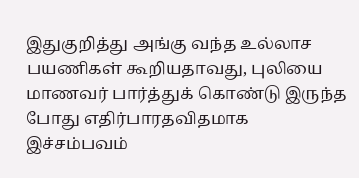இதுகுறித்து அங்கு வந்த உல்லாச பயணிகள் கூறியதாவது, புலியை மாணவர் பார்த்துக் கொண்டு இருந்த போது எதிர்பாரதவிதமாக இச்சம்பவம்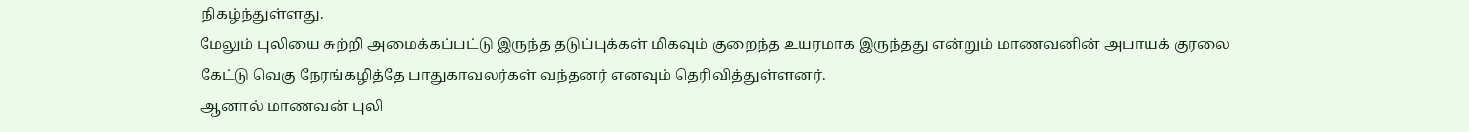நிகழ்ந்துள்ளது.
மேலும் புலியை சுற்றி அமைக்கப்பட்டு இருந்த தடுப்புக்கள் மிகவும் குறைந்த உயரமாக இருந்தது என்றும் மாணவனின் அபாயக் குரலை கேட்டு வெகு நேரங்கழித்தே பாதுகாவலர்கள் வந்தனர் எனவும் தெரிவித்துள்ளனர்.
ஆனால் மாணவன் புலி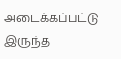அடைக்கப்பட்டு இருந்த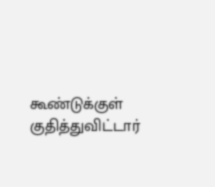கூண்டுக்குள் குதித்துவிட்டார்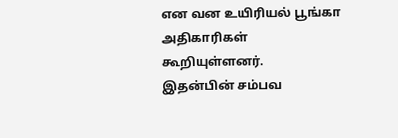என வன உயிரியல் பூங்கா அதிகாரிகள் கூறியுள்ளனர்.
இதன்பின் சம்பவ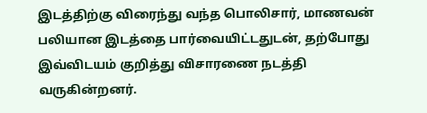இடத்திற்கு விரைந்து வந்த பொலிசார், மாணவன் பலியான இடத்தை பார்வையிட்டதுடன், தற்போது இவ்விடயம் குறித்து விசாரணை நடத்தி வருகின்றனர்.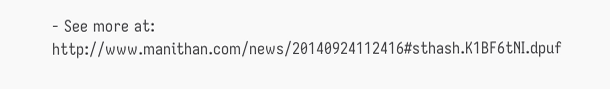- See more at: http://www.manithan.com/news/20140924112416#sthash.K1BF6tNI.dpuf